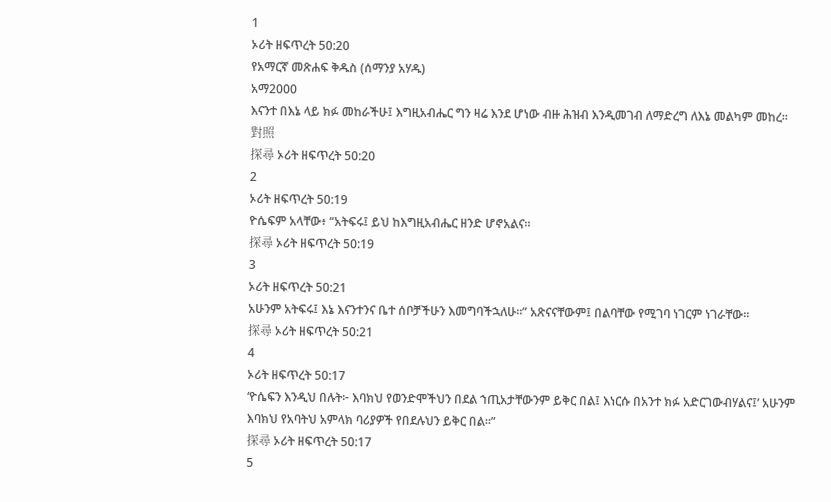1
ኦሪት ዘፍጥረት 50:20
የአማርኛ መጽሐፍ ቅዱስ (ሰማንያ አሃዱ)
አማ2000
እናንተ በእኔ ላይ ክፉ መከራችሁ፤ እግዚአብሔር ግን ዛሬ እንደ ሆነው ብዙ ሕዝብ እንዲመገብ ለማድረግ ለእኔ መልካም መከረ።
對照
探尋 ኦሪት ዘፍጥረት 50:20
2
ኦሪት ዘፍጥረት 50:19
ዮሴፍም አላቸው፥ “አትፍሩ፤ ይህ ከእግዚአብሔር ዘንድ ሆኖአልና።
探尋 ኦሪት ዘፍጥረት 50:19
3
ኦሪት ዘፍጥረት 50:21
አሁንም አትፍሩ፤ እኔ እናንተንና ቤተ ሰቦቻችሁን እመግባችኋለሁ።” አጽናናቸውም፤ በልባቸው የሚገባ ነገርም ነገራቸው።
探尋 ኦሪት ዘፍጥረት 50:21
4
ኦሪት ዘፍጥረት 50:17
‘ዮሴፍን እንዲህ በሉት፦ እባክህ የወንድሞችህን በደል ኀጢአታቸውንም ይቅር በል፤ እነርሱ በአንተ ክፉ አድርገውብሃልና፤’ አሁንም እባክህ የአባትህ አምላክ ባሪያዎች የበደሉህን ይቅር በል።”
探尋 ኦሪት ዘፍጥረት 50:17
5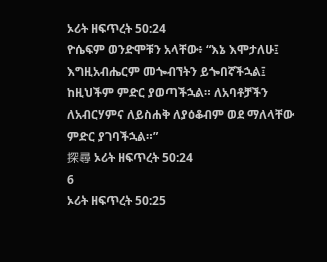ኦሪት ዘፍጥረት 50:24
ዮሴፍም ወንድሞቹን አላቸው፥ “እኔ እሞታለሁ፤ እግዚአብሔርም መጐብኘትን ይጐበኛችኋል፤ ከዚህችም ምድር ያወጣችኋል። ለአባቶቻችን ለአብርሃምና ለይስሐቅ ለያዕቆብም ወደ ማለላቸው ምድር ያገባችኋል።”
探尋 ኦሪት ዘፍጥረት 50:24
6
ኦሪት ዘፍጥረት 50:25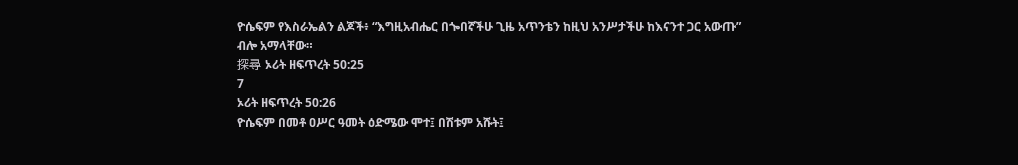ዮሴፍም የእስራኤልን ልጆች፥ “እግዚአብሔር በጐበኛችሁ ጊዜ አጥንቴን ከዚህ አንሥታችሁ ከእናንተ ጋር አውጡ” ብሎ አማላቸው።
探尋 ኦሪት ዘፍጥረት 50:25
7
ኦሪት ዘፍጥረት 50:26
ዮሴፍም በመቶ ዐሥር ዓመት ዕድሜው ሞተ፤ በሽቱም አሹት፤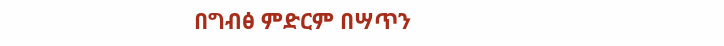በግብፅ ምድርም በሣጥን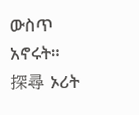ውስጥ አኖሩት።
探尋 ኦሪት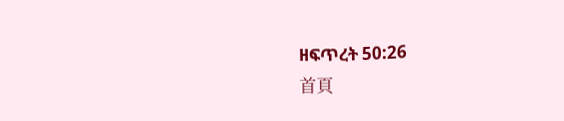ዘፍጥረት 50:26
首頁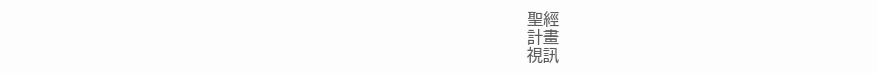聖經
計畫
視訊